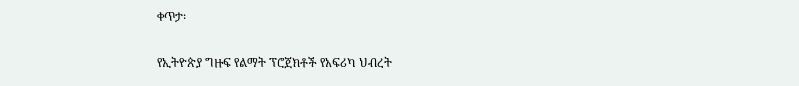ቀጥታ፡

የኢትዮጵያ ግዙፍ የልማት ፕሮጀክቶች የአፍሪካ ህብረት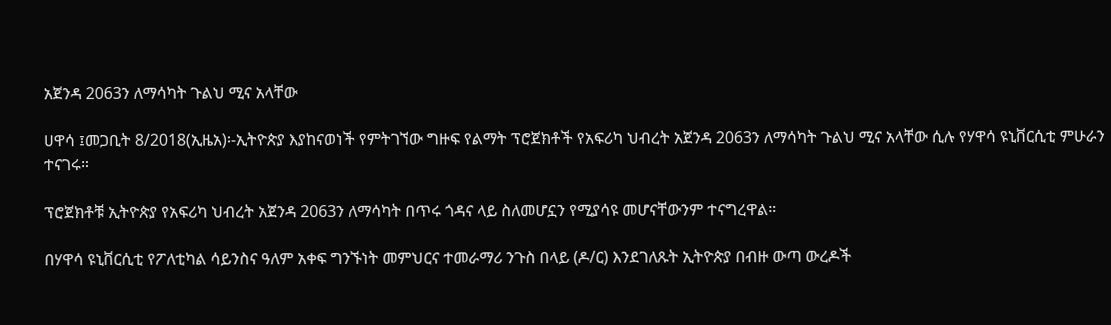አጀንዳ 2063ን ለማሳካት ጉልህ ሚና አላቸው

ሀዋሳ ፤መጋቢት 8/2018(ኢዜአ)፡-ኢትዮጵያ እያከናወነች የምትገኘው ግዙፍ የልማት ፕሮጀክቶች የአፍሪካ ህብረት አጀንዳ 2063ን ለማሳካት ጉልህ ሚና አላቸው ሲሉ የሃዋሳ ዩኒቨርሲቲ ምሁራን ተናገሩ።

ፕሮጀክቶቹ ኢትዮጵያ የአፍሪካ ህብረት አጀንዳ 2063ን ለማሳካት በጥሩ ጎዳና ላይ ስለመሆኗን የሚያሳዩ መሆናቸውንም ተናግረዋል።

በሃዋሳ ዩኒቨርሲቲ የፖለቲካል ሳይንስና ዓለም አቀፍ ግንኙነት መምህርና ተመራማሪ ንጉስ በላይ (ዶ/ር) እንደገለጹት ኢትዮጵያ በብዙ ውጣ ውረዶች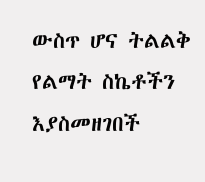ውስጥ ሆና ትልልቅ የልማት ስኬቶችን እያስመዘገበች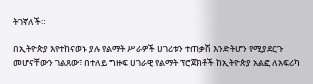ትገኛለች።

በኢትዮጵያ እየተከናወኑ ያሉ የልማት ሥራዎች ሀገሪቱን ተጠቃሽ እንድትሆን የሚያደርጉ መሆናቸውን ገልጸው፣ በተለይ ግዙፍ ሀገራዊ የልማት ፕሮጀክቶች ከኢትዮጵያ አልፎ ለአፍሪካ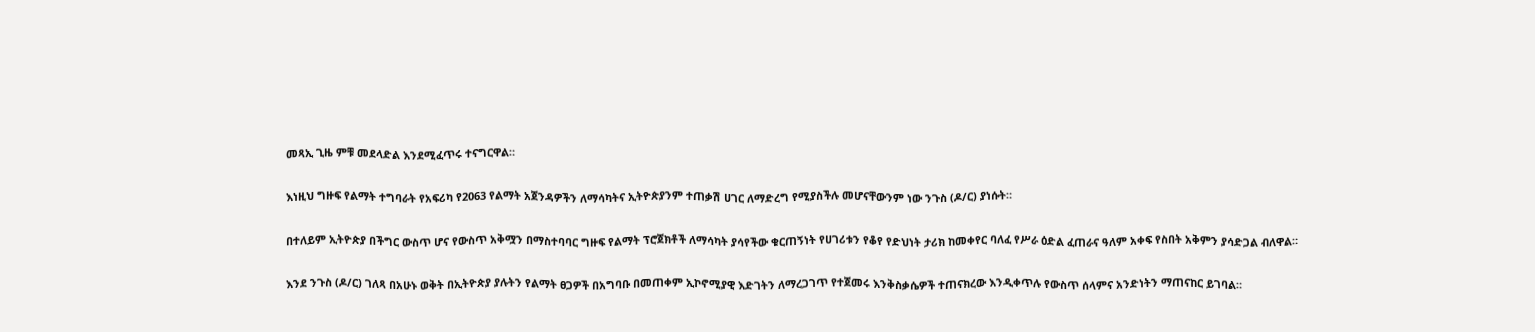መጻኢ ጊዜ ምቹ መደላድል እንደሚፈጥሩ ተናግርዋል።

እነዚህ ግዙፍ የልማት ተግባራት የአፍሪካ የ2063 የልማት አጀንዳዎችን ለማሳካትና ኢትዮጵያንም ተጠቃሽ ሀገር ለማድረግ የሚያስችሉ መሆናቸውንም ነው ንጉስ (ዶ/ር) ያነሱት።

በተለይም ኢትዮጵያ በችግር ውስጥ ሆና የውስጥ አቅሟን በማስተባባር ግዙፍ የልማት ፕሮጀክቶች ለማሳካት ያሳየችው ቁርጠኝነት የሀገሪቱን የቆየ የድህነት ታሪክ ከመቀየር ባለፈ የሥራ ዕድል ፈጠራና ዓለም አቀፍ የስበት አቅምን ያሳድጋል ብለዋል።

እንደ ንጉስ (ዶ/ር) ገለጻ በአሁኑ ወቅት በኢትዮጵያ ያሉትን የልማት ፀጋዎች በአግባቡ በመጠቀም ኢኮኖሚያዊ እድገትን ለማረጋገጥ የተጀመሩ እንቅስቃሴዎች ተጠናክረው እንዲቀጥሉ የውስጥ ሰላምና አንድነትን ማጠናከር ይገባል።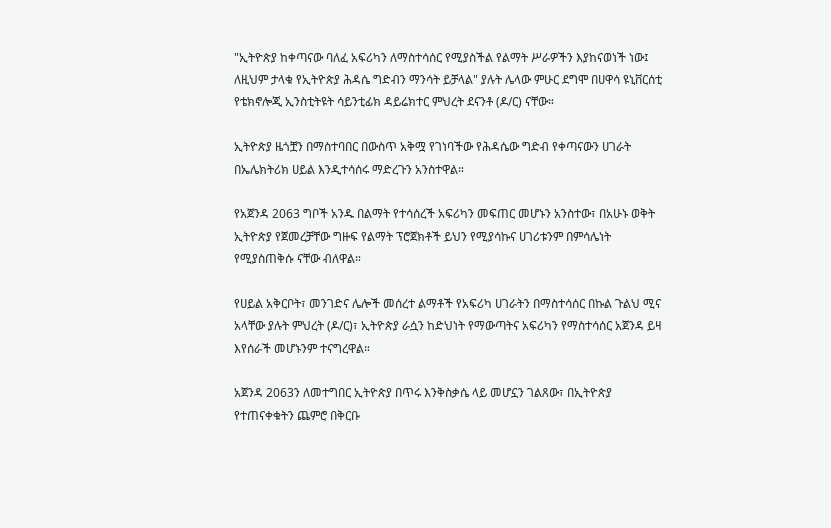"ኢትዮጵያ ከቀጣናው ባለፈ አፍሪካን ለማስተሳሰር የሚያስችል የልማት ሥራዎችን እያከናወነች ነው፤ ለዚህም ታላቁ የኢትዮጵያ ሕዳሴ ግድብን ማንሳት ይቻላል" ያሉት ሌላው ምሁር ደግሞ በሀዋሳ ዩኒቨርሰቲ የቴክኖሎጂ ኢንስቲትዩት ሳይንቲፊክ ዳይሬክተር ምህረት ደናንቶ (ዶ/ር) ናቸው።

ኢትዮጵያ ዜጎቿን በማስተባበር በውስጥ አቅሟ የገነባችው የሕዳሴው ግድብ የቀጣናውን ሀገራት በኤሌክትሪክ ሀይል እንዲተሳሰሩ ማድረጉን አንስተዋል።

የአጀንዳ 2063 ግቦች አንዱ በልማት የተሳሰረች አፍሪካን መፍጠር መሆኑን አንስተው፣ በአሁኑ ወቅት ኢትዮጵያ የጀመረቻቸው ግዙፍ የልማት ፕሮጀክቶች ይህን የሚያሳኩና ሀገሪቱንም በምሳሌነት የሚያስጠቅሱ ናቸው ብለዋል።

የሀይል አቅርቦት፣ መንገድና ሌሎች መሰረተ ልማቶች የአፍሪካ ሀገራትን በማስተሳሰር በኩል ጉልህ ሚና አላቸው ያሉት ምህረት (ዶ/ር)፣ ኢትዮጵያ ራሷን ከድህነት የማውጣትና አፍሪካን የማስተሳሰር አጀንዳ ይዛ እየሰራች መሆኑንም ተናግረዋል።

አጀንዳ 2063ን ለመተግበር ኢትዮጵያ በጥሩ እንቅስቃሴ ላይ መሆኗን ገልጸው፣ በኢትዮጵያ የተጠናቀቁትን ጨምሮ በቅርቡ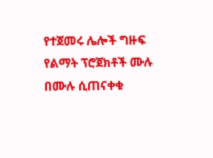የተጀመሩ ሌሎች ግዙፍ የልማት ፕሮጀክቶች ሙሉ በሙሉ ሲጠናቀቁ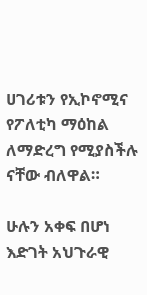ሀገሪቱን የኢኮኖሚና የፖለቲካ ማዕከል ለማድረግ የሚያስችሉ ናቸው ብለዋል።

ሁሉን አቀፍ በሆነ እድገት አህጉራዊ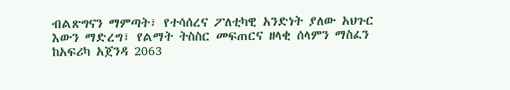ብልጽግናን ማምጣት፣ የተሳሰረና ፖለቲካዊ አንድነት ያለው አህጉር እውን ማድረግ፣ የልማት ትስስር መፍጠርና ዘላቂ ሰላምን ማስፈን ከአፍሪካ አጀንዳ 2063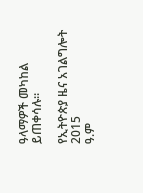ዓላማዎች መካከል ይጠቀሳሉ።

የኢትዮጵያ ዜና አገልግሎት
2015
ዓ.ም